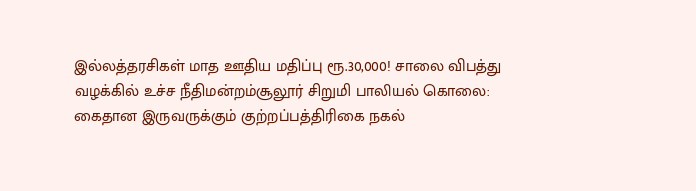இல்லத்தரசிகள் மாத ஊதிய மதிப்பு ரூ.30,000! சாலை விபத்து வழக்கில் உச்ச நீதிமன்றம்சூலூர் சிறுமி பாலியல் கொலை: கைதான இருவருக்கும் குற்றப்பத்திரிகை நகல்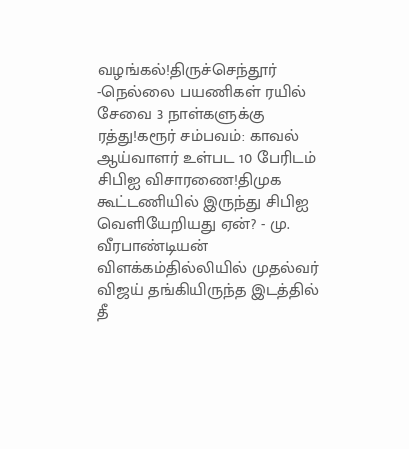வழங்கல்!திருச்செந்தூர் -நெல்லை பயணிகள் ரயில் சேவை 3 நாள்களுக்கு ரத்து!கரூர் சம்பவம்: காவல் ஆய்வாளர் உள்பட 10 பேரிடம் சிபிஐ விசாரணை!திமுக கூட்டணியில் இருந்து சிபிஐ வெளியேறியது ஏன்? - மு. வீரபாண்டியன் விளக்கம்தில்லியில் முதல்வர் விஜய் தங்கியிருந்த இடத்தில் தீ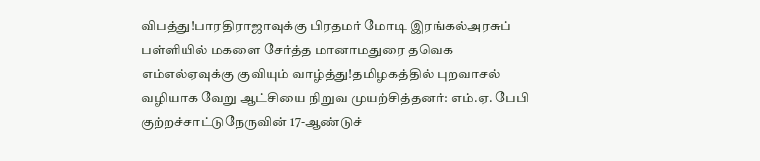விபத்து!பாரதிராஜாவுக்கு பிரதமர் மோடி இரங்கல்அரசுப் பள்ளியில் மகளை சேர்த்த மானாமதுரை தவெக எம்எல்ஏவுக்கு குவியும் வாழ்த்து!தமிழகத்தில் புறவாசல் வழியாக வேறு ஆட்சியை நிறுவ முயற்சித்தனர்: எம்.ஏ. பேபி குற்றச்சாட்டுநேருவின் 17-ஆண்டுச்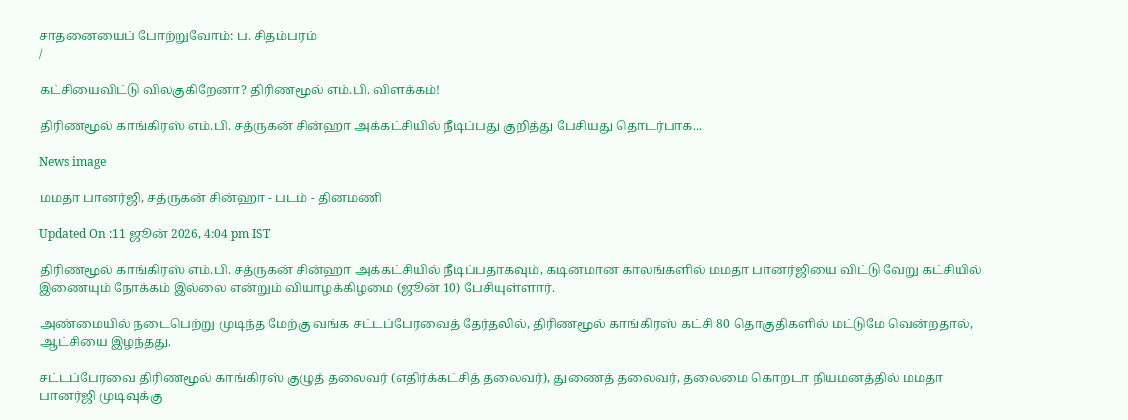சாதனையைப் போற்றுவோம்: ப. சிதம்பரம்
/

கட்சியைவிட்டு விலகுகிறேனா? திரிணமூல் எம்.பி. விளக்கம்!

திரிணமூல் காங்கிரஸ் எம்.பி. சத்ருகன் சின்ஹா அக்கட்சியில் நீடிப்பது குறித்து பேசியது தொடர்பாக...

News image

மமதா பானர்ஜி, சத்ருகன் சின்ஹா - படம் - தினமணி

Updated On :11 ஜூன் 2026, 4:04 pm IST

திரிணமூல் காங்கிரஸ் எம்.பி. சத்ருகன் சின்ஹா அக்கட்சியில் நீடிப்பதாகவும், கடினமான காலங்களில் மமதா பானர்ஜியை விட்டு வேறு கட்சியில் இணையும் நோக்கம் இல்லை என்றும் வியாழக்கிழமை (ஜூன் 10) பேசியுள்ளார்.

அண்மையில் நடைபெற்று முடிந்த மேற்கு வங்க சட்டப்பேரவைத் தேர்தலில், திரிணமூல் காங்கிரஸ் கட்சி 80 தொகுதிகளில் மட்டுமே வென்றதால், ஆட்சியை இழந்தது.

சட்டப்பேரவை திரிணமூல் காங்கிரஸ் குழுத் தலைவர் (எதிர்க்கட்சித் தலைவர்), துணைத் தலைவர், தலைமை கொறடா நியமனத்தில் மமதா பானர்ஜி முடிவுக்கு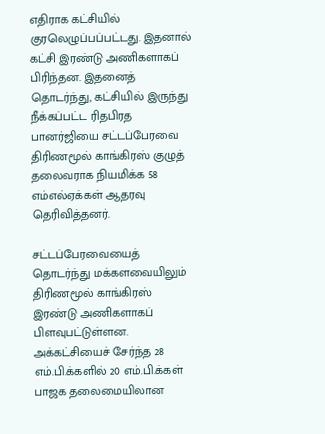எதிராக கட்சியில் குரலெழுப்பப்பட்டது. இதனால் கட்சி இரண்டு அணிகளாகப் பிரிந்தன. இதனைத் தொடர்ந்து, கட்சியில் இருந்து நீக்கப்பட்ட ரிதபிரத பானர்ஜியை சட்டப்பேரவை திரிணமூல் காங்கிரஸ் குழுத் தலைவராக நியமிக்க 58 எம்எல்ஏக்கள் ஆதரவு தெரிவித்தனர்.

சட்டப்பேரவையைத் தொடர்ந்து மக்களவையிலும் திரிணமூல் காங்கிரஸ் இரண்டு அணிகளாகப் பிளவுபட்டுள்ளன. அக்கட்சியைச் சேர்ந்த 28 எம்.பி.க்களில் 20 எம்.பி.க்கள் பாஜக தலைமையிலான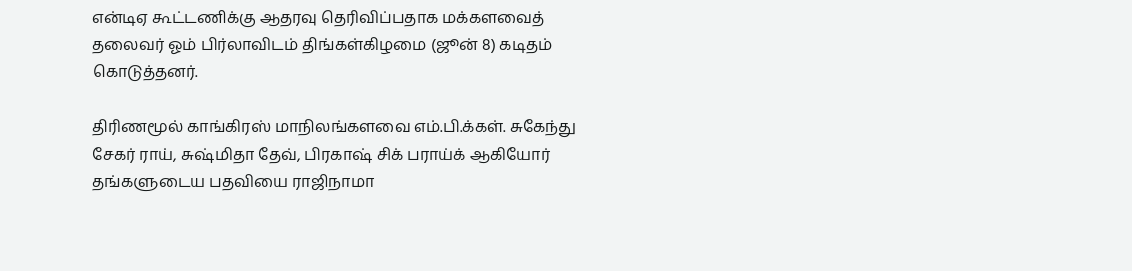என்டிஏ கூட்டணிக்கு ஆதரவு தெரிவிப்பதாக மக்களவைத் தலைவர் ஓம் பிர்லாவிடம் திங்கள்கிழமை (ஜூன் 8) கடிதம் கொடுத்தனர்.

திரிணமூல் காங்கிரஸ் மாநிலங்களவை எம்.பி.க்கள். சுகேந்து சேகர் ராய், சுஷ்மிதா தேவ், பிரகாஷ் சிக் பராய்க் ஆகியோர் தங்களுடைய பதவியை ராஜிநாமா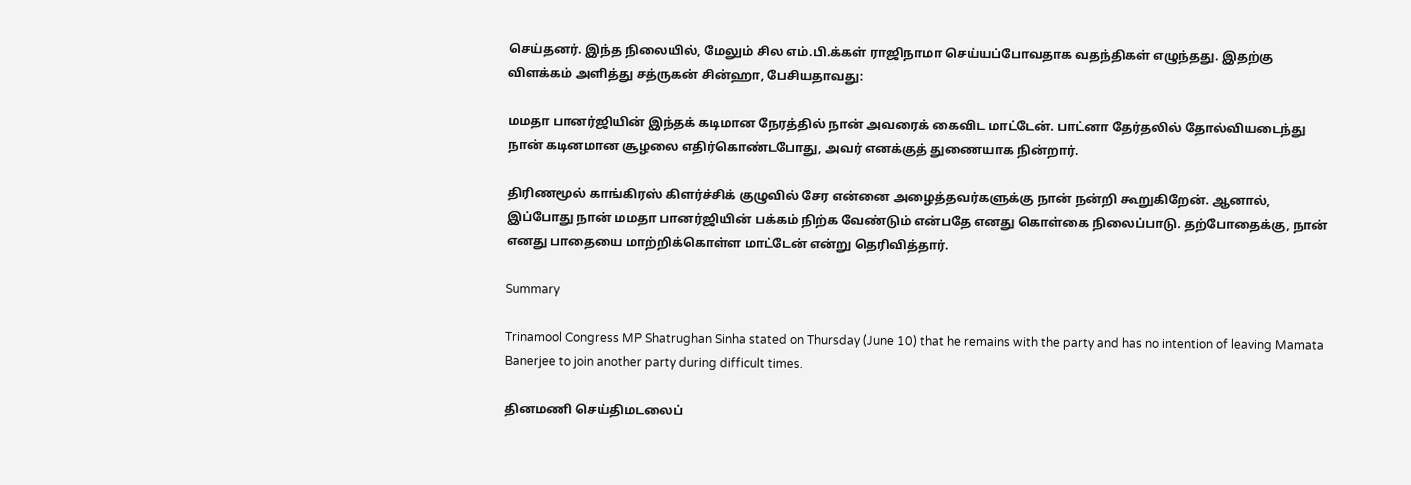செய்தனர். இந்த நிலையில், மேலும் சில எம்.பி.க்கள் ராஜிநாமா செய்யப்போவதாக வதந்திகள் எழுந்தது. இதற்கு விளக்கம் அளித்து சத்ருகன் சின்ஹா, பேசியதாவது:

மமதா பானர்ஜியின் இந்தக் கடிமான நேரத்தில் நான் அவரைக் கைவிட மாட்டேன். பாட்னா தேர்தலில் தோல்வியடைந்து நான் கடினமான சூழலை எதிர்கொண்டபோது, அவர் எனக்குத் துணையாக நின்றார்.

திரிணமூல் காங்கிரஸ் கிளர்ச்சிக் குழுவில் சேர என்னை அழைத்தவர்களுக்கு நான் நன்றி கூறுகிறேன். ஆனால், இப்போது நான் மமதா பானர்ஜியின் பக்கம் நிற்க வேண்டும் என்பதே எனது கொள்கை நிலைப்பாடு. தற்போதைக்கு, நான் எனது பாதையை மாற்றிக்கொள்ள மாட்டேன் என்று தெரிவித்தார்.

Summary

Trinamool Congress MP Shatrughan Sinha stated on Thursday (June 10) that he remains with the party and has no intention of leaving Mamata Banerjee to join another party during difficult times.

தினமணி செய்திமடலைப்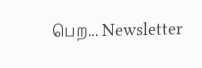பெற... Newsletter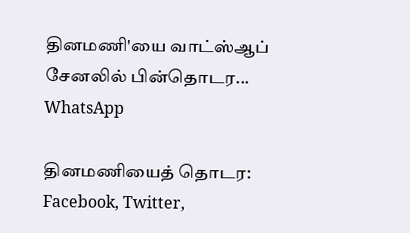தினமணி'யை வாட்ஸ்ஆப் சேனலில் பின்தொடர... WhatsApp

தினமணியைத் தொடர: Facebook, Twitter,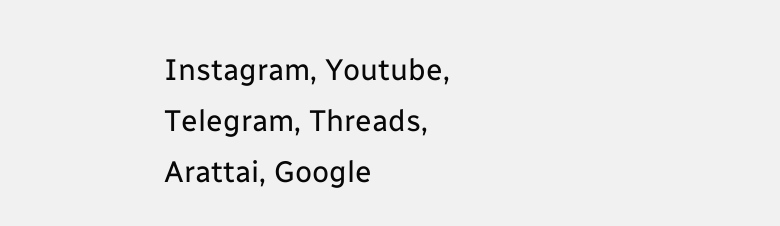Instagram, Youtube, Telegram, Threads, Arattai, Google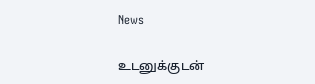News

உடனுக்குடன்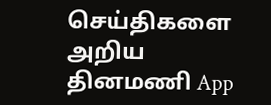செய்திகளை அறிய தினமணி App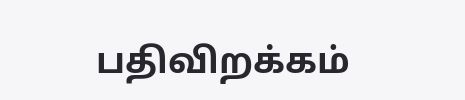பதிவிறக்கம்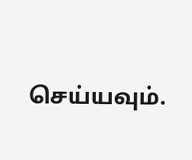செய்யவும்.